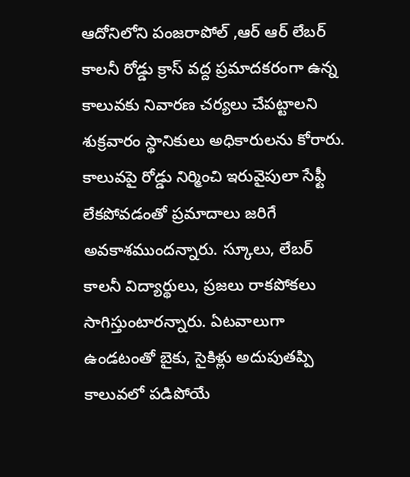ఆదోనిలోని పంజరాపోల్ ,ఆర్ ఆర్ లేబర్ కాలనీ రోడ్డు క్రాస్ వద్ద ప్రమాదకరంగా ఉన్న కాలువకు నివారణ చర్యలు చేపట్టాలని శుక్రవారం స్థానికులు అధికారులను కోరారు. కాలువపై రోడ్డు నిర్మించి ఇరువైపులా సేఫ్టీ లేకపోవడంతో ప్రమాదాలు జరిగే అవకాశముందన్నారు. స్కూలు, లేబర్ కాలనీ విద్యార్థులు, ప్రజలు రాకపోకలు సాగిస్తుంటారన్నారు. ఏటవాలుగా ఉండటంతో బైకు, సైకిళ్లు అదుపుతప్పి కాలువలో పడిపోయే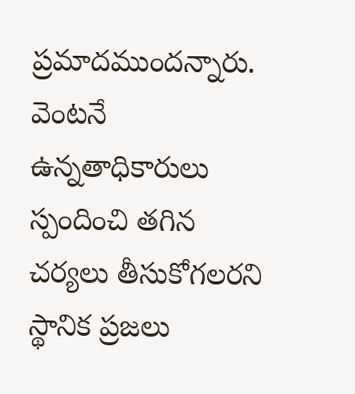ప్రమాదముందన్నారు. వెంటనే ఉన్నతాధికారులు స్పందించి తగిన చర్యలు తీసుకోగలరని స్థానిక ప్రజలు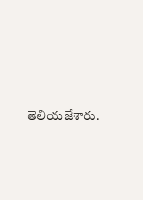తెలియజేశారు.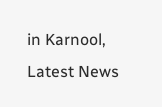in Karnool, Latest News